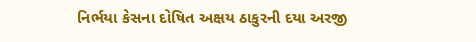નિર્ભયા કેસના દોષિત અક્ષય ઠાકુરની દયા અરજી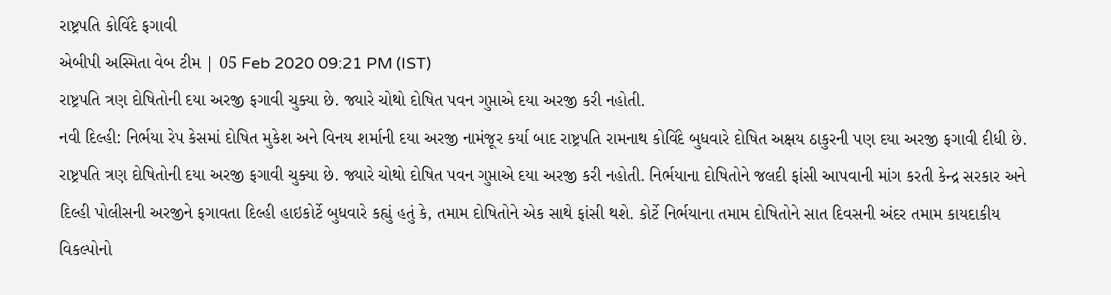રાષ્ટ્રપતિ કોવિંદે ફગાવી
એબીપી અસ્મિતા વેબ ટીમ | 05 Feb 2020 09:21 PM (IST)
રાષ્ટ્રપતિ ત્રણ દોષિતોની દયા અરજી ફગાવી ચુક્યા છે. જ્યારે ચોથો દોષિત પવન ગુપ્તાએ દયા અરજી કરી નહોતી.
નવી દિલ્હી: નિર્ભયા રેપ કેસમાં દોષિત મુકેશ અને વિનય શર્માની દયા અરજી નામંજૂર કર્યા બાદ રાષ્ટ્રપતિ રામનાથ કોવિંદે બુધવારે દોષિત અક્ષય ઠાકુરની પણ દયા અરજી ફગાવી દીધી છે. રાષ્ટ્રપતિ ત્રણ દોષિતોની દયા અરજી ફગાવી ચુક્યા છે. જ્યારે ચોથો દોષિત પવન ગુપ્તાએ દયા અરજી કરી નહોતી. નિર્ભયાના દોષિતોને જલદી ફાંસી આપવાની માંગ કરતી કેન્દ્ર સરકાર અને દિલ્હી પોલીસની અરજીને ફગાવતા દિલ્હી હાઇકોર્ટે બુધવારે કહ્યું હતું કે, તમામ દોષિતોને એક સાથે ફાંસી થશે. કોર્ટે નિર્ભયાના તમામ દોષિતોને સાત દિવસની અંદર તમામ કાયદાકીય વિકલ્પોનો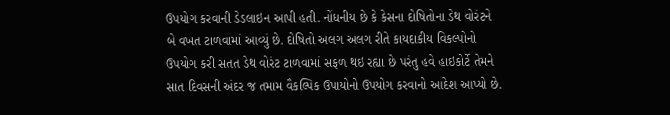ઉપયોગ કરવાની ડેડલાઇન આપી હતી. નોંધનીય છે કે કેસના દોષિતોના ડેથ વોરંટને બે વખત ટાળવામાં આવ્યું છે. દોષિતો અલગ અલગ રીતે કાયદાકીય વિકલ્પોનો ઉપયોગ કરી સતત ડેથ વોરંટ ટાળવામાં સફળ થઇ રહ્યા છે પરંતુ હવે હાઇકોર્ટે તેમને સાત દિવસની અંદર જ તમામ વૈકલ્પિક ઉપાયોનો ઉપયોગ કરવાનો આદેશ આપ્યો છે.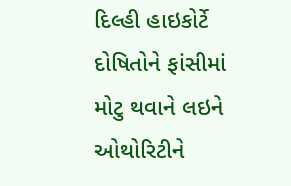દિલ્હી હાઇકોર્ટે દોષિતોને ફાંસીમાં મોટુ થવાને લઇને ઓથોરિટીને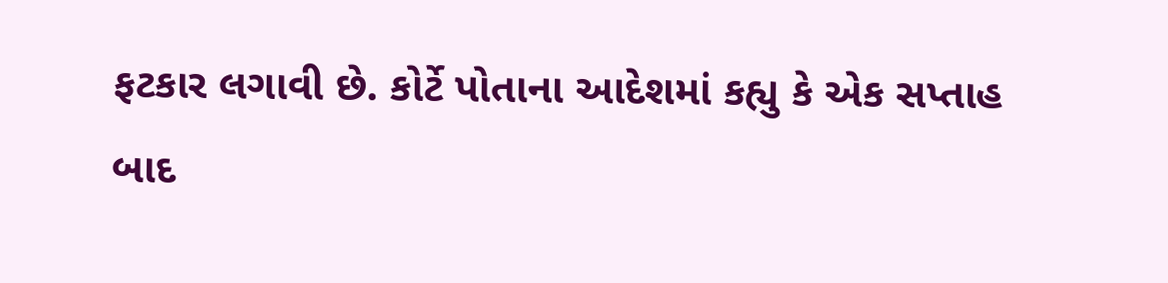ફટકાર લગાવી છે. કોર્ટે પોતાના આદેશમાં કહ્યુ કે એક સપ્તાહ બાદ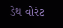ડેથ વોરંટ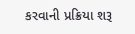કરવાની પ્રક્રિયા શરૂ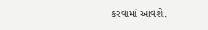કરવામાં આવશે.